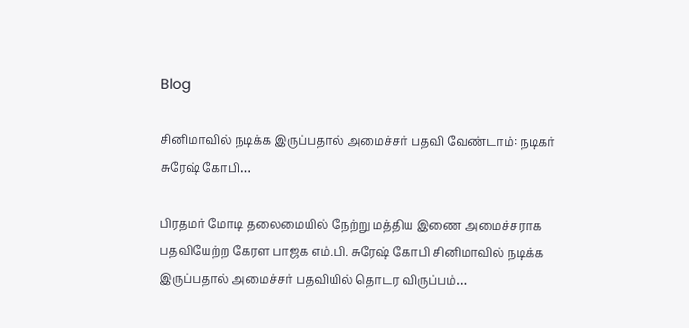Blog

சினிமாவில் நடிக்க இருப்பதால் அமைச்சர் பதவி வேண்டாம்: நடிகர் சுரேஷ் கோபி…

பிரதமர் மோடி தலைமையில் நேற்று மத்திய இணை அமைச்சராக பதவியேற்ற கேரள பாஜக எம்.பி. சுரேஷ் கோபி சினிமாவில் நடிக்க இருப்பதால் அமைச்சர் பதவியில் தொடர விருப்பம்…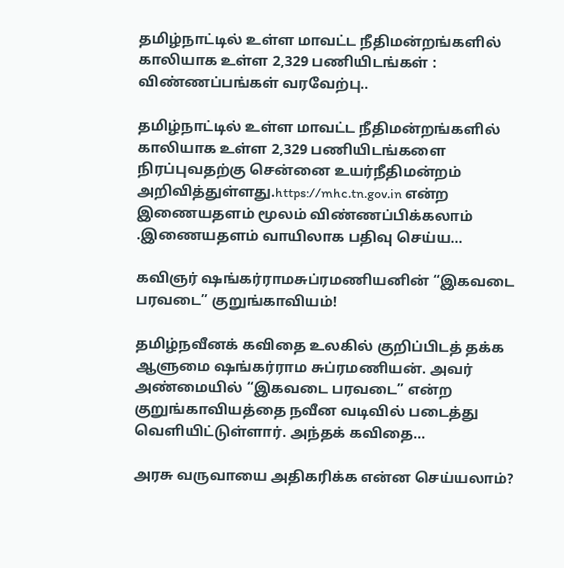தமிழ்நாட்டில் உள்ள மாவட்ட நீதிமன்றங்களில் காலியாக உள்ள 2,329 பணியிடங்கள் : விண்ணப்பங்கள் வரவேற்பு..

தமிழ்நாட்டில் உள்ள மாவட்ட நீதிமன்றங்களில் காலியாக உள்ள 2,329 பணியிடங்களை நிரப்புவதற்கு சென்னை உயர்நீதிமன்றம் அறிவித்துள்ளது.https://mhc.tn.gov.in என்ற இணையதளம் மூலம் விண்ணப்பிக்கலாம் .இணையதளம் வாயிலாக பதிவு செய்ய…

கவிஞர் ஷங்கர்ராமசுப்ரமணியனின் “இகவடை பரவடை” குறுங்காவியம்!

தமிழ்நவீனக் கவிதை உலகில் குறிப்பிடத் தக்க ஆளுமை ஷங்கர்ராம சுப்ரமணியன். அவர் அண்மையில் “இகவடை பரவடை” என்ற குறுங்காவியத்தை நவீன வடிவில் படைத்து வெளியிட்டுள்ளார். அந்தக் கவிதை…

அரசு வருவாயை அதிகரிக்க என்ன செய்யலாம்?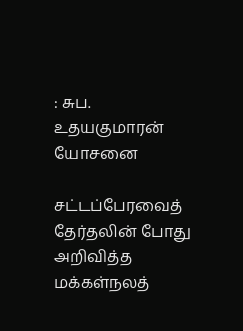: சுப. உதயகுமாரன் யோசனை

சட்டப்பேரவைத் தேர்தலின் போது அறிவித்த மக்கள்நலத்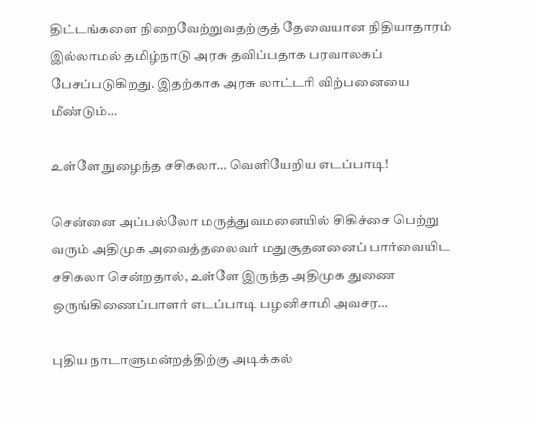திட்டங்களை நிறைவேற்றுவதற்குத் தேவையான நிதியாதாரம் இல்லாமல் தமிழ்நாடு அரசு தவிப்பதாக பரவாலகப் பேசப்படுகிறது. இதற்காக அரசு லாட்டரி விற்பனையை மீண்டும்…

உள்ளே நுழைந்த சசிகலா… வெளியேறிய எடப்பாடி!

சென்னை அப்பல்லோ மருத்துவமனையில் சிகிச்சை பெற்று வரும் அதிமுக அவைத்தலைவர் மதுசூதனனைப் பார்வையிட சசிகலா சென்றதால், உள்ளே இருந்த அதிமுக துணை ஒருங்கிணைப்பாளர் எடப்பாடி பழனிசாமி அவசர…

புதிய நாடாளுமன்றத்திற்கு அடிக்கல்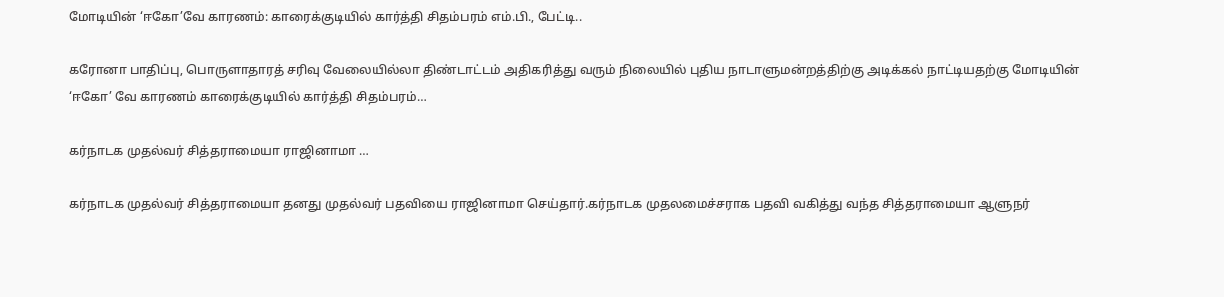மோடியின் ‘ஈகோ’வே காரணம்: காரைக்குடியில் கார்த்தி சிதம்பரம் எம்.பி., பேட்டி..

கரோனா பாதிப்பு, பொருளாதாரத் சரிவு வேலையில்லா திண்டாட்டம் அதிகரித்து வரும் நிலையில் புதிய நாடாளுமன்றத்திற்கு அடிக்கல் நாட்டியதற்கு மோடியின் ‘ஈகோ’ வே காரணம் காரைக்குடியில் கார்த்தி சிதம்பரம்…

கர்நாடக முதல்வர் சித்தராமையா ராஜினாமா …

கர்நாடக முதல்வர் சித்தராமையா தனது முதல்வர் பதவியை ராஜினாமா செய்தார்.கர்நாடக முதலமைச்சராக பதவி வகித்து வந்த சித்தராமையா ஆளுநர்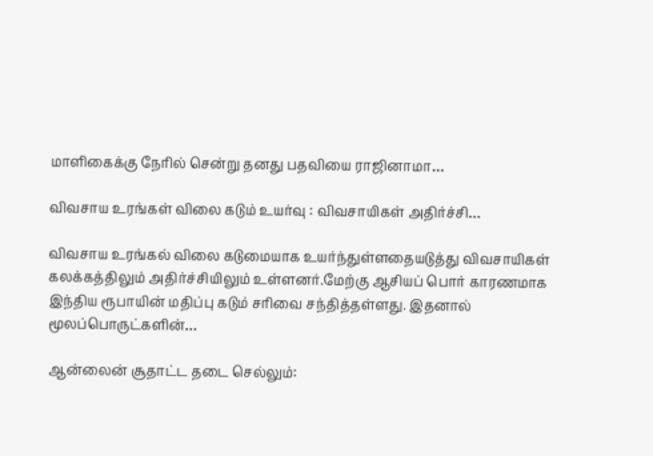மாளிகைக்கு நேரில் சென்று தனது பதவியை ராஜினாமா…

விவசாய உரங்கள் விலை கடும் உயர்வு : விவசாயிகள் அதிர்ச்சி…

விவசாய உரங்கல் விலை கடுமையாக உயர்ந்துள்ளதையடுத்து விவசாயிகள் கலக்கத்திலும் அதிர்ச்சியிலும் உள்ளனர்.மேற்கு ஆசியப் பொர் காரணமாக இந்திய ரூபாயின் மதிப்பு கடும் சரிவை சந்தித்தள்ளது. இதனால் மூலப்பொருட்களின்…

ஆன்லைன் சூதாட்ட தடை செல்லும்: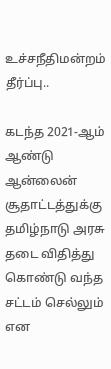உச்சநீதிமன்றம் தீர்ப்பு..

கடந்த 2021-ஆம் ஆண்டு ஆன்லைன் சூதாட்டத்துக்கு தமிழ்நாடு அரசு தடை விதித்து கொண்டு வந்த சட்டம் செல்லும் என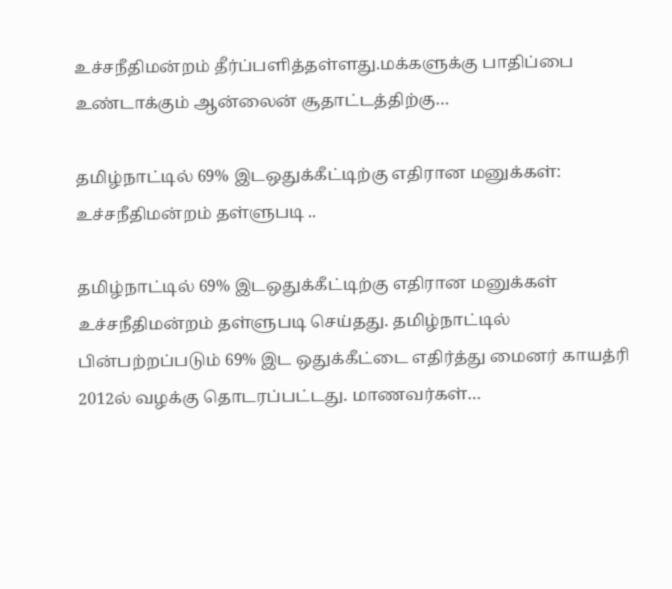உச்சநீதிமன்றம் தீர்ப்பளித்தள்ளது.மக்களுக்கு பாதிப்பை உண்டாக்கும் ஆன்லைன் சூதாட்டத்திற்கு…

தமிழ்நாட்டில் 69% இடஒதுக்கீட்டிற்கு எதிரான மனுக்கள்: உச்சநீதிமன்றம் தள்ளுபடி ..

தமிழ்நாட்டில் 69% இடஒதுக்கீட்டிற்கு எதிரான மனுக்கள் உச்சநீதிமன்றம் தள்ளுபடி செய்தது. தமிழ்நாட்டில் பின்பற்றப்படும் 69% இட ஒதுக்கீட்டை எதிர்த்து மைனர் காயத்ரி 2012ல் வழக்கு தொடரப்பட்டது. மாணவர்கள்…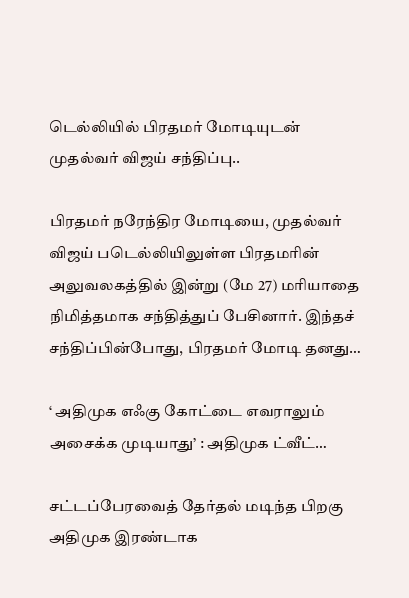டெல்லியில் பிரதமர் மோடியுடன் முதல்வர் விஜய் சந்திப்பு..

பிரதமர் நரேந்திர மோடியை, முதல்வர் விஜய் படெல்லியிலுள்ள பிரதமரின் அலுவலகத்தில் இன்று (மே 27) மரியாதை நிமித்தமாக சந்தித்துப் பேசினார். இந்தச் சந்திப்பின்போது, பிரதமர் மோடி தனது…

‘ அதிமுக எஃகு கோட்டை எவராலும் அசைக்க முடியாது’ : அதிமுக ட்வீட்…

சட்டப்பேரவைத் தேர்தல் மடிந்த பிறகு அதிமுக இரண்டாக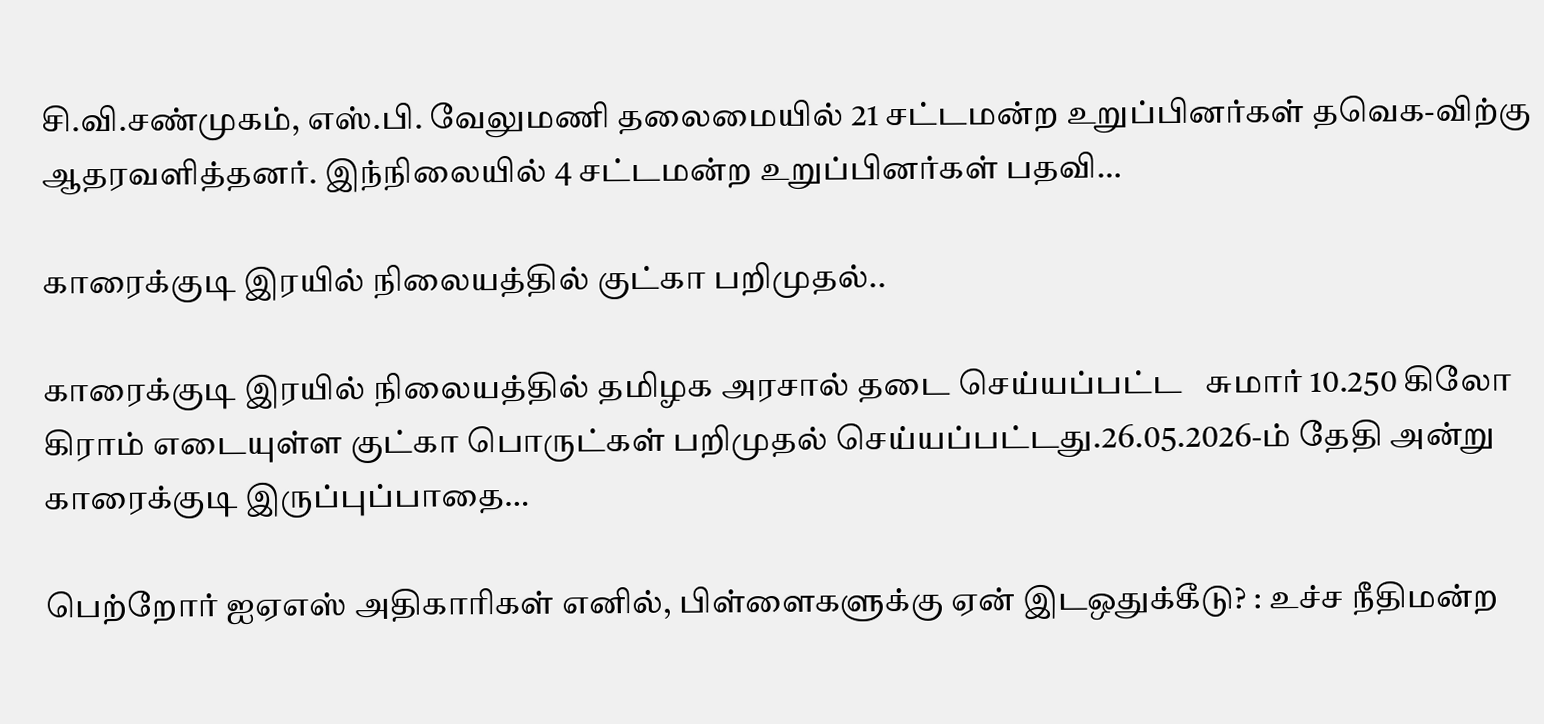சி.வி.சண்முகம், எஸ்.பி. வேலுமணி தலைமையில் 21 சட்டமன்ற உறுப்பினர்கள் தவெக-விற்கு ஆதரவளித்தனர். இந்நிலையில் 4 சட்டமன்ற உறுப்பினர்கள் பதவி…

காரைக்குடி இரயில் நிலையத்தில் குட்கா பறிமுதல்..

காரைக்குடி இரயில் நிலையத்தில் தமிழக அரசால் தடை செய்யப்பட்ட   சுமார் 10.250 கிலோ கிராம் எடையுள்ள குட்கா பொருட்கள் பறிமுதல் செய்யப்பட்டது.26.05.2026-ம் தேதி அன்று  காரைக்குடி இருப்புப்பாதை…

பெற்றோர் ஐஏஎஸ் அதிகாரிகள் எனில், பிள்ளைகளுக்கு ஏன் இடஒதுக்கீடு? : உச்ச நீதிமன்ற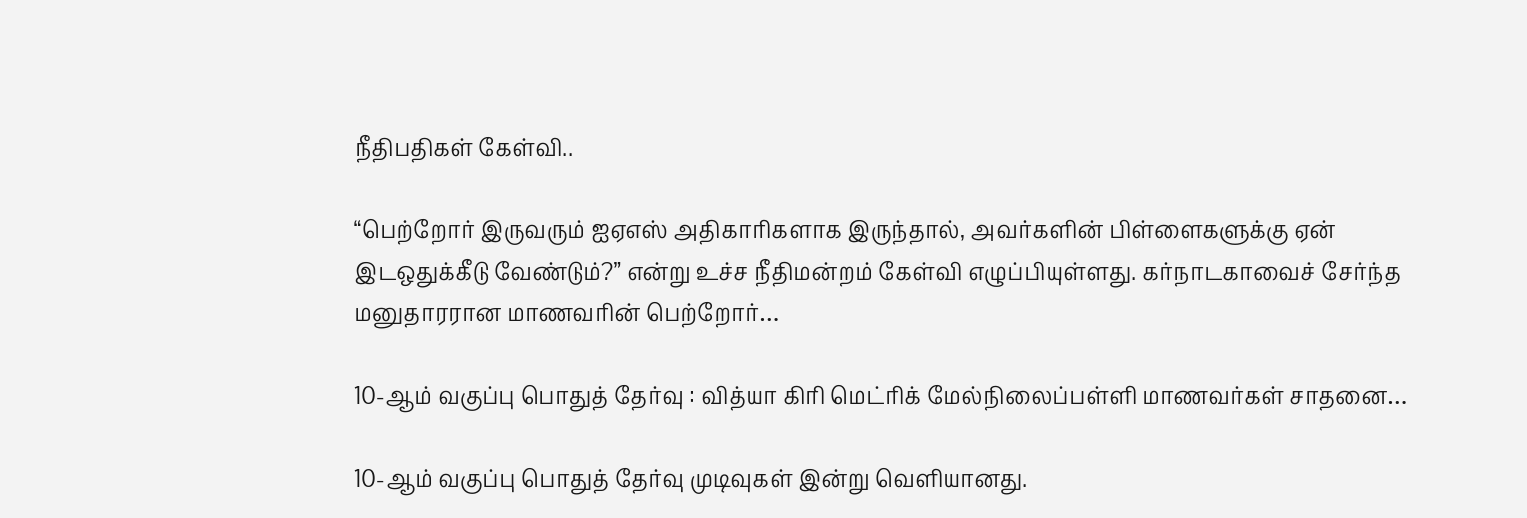நீதிபதிகள் கேள்வி..

“பெற்றோர் இருவரும் ஐஏஎஸ் அதிகாரிகளாக இருந்தால், அவர்களின் பிள்ளைகளுக்கு ஏன் இடஒதுக்கீடு வேண்டும்?” என்று உச்ச நீதிமன்றம் கேள்வி எழுப்பியுள்ளது. கர்நாடகாவைச் சேர்ந்த மனுதாரரான மாணவரின் பெற்றோர்…

10-ஆம் வகுப்பு பொதுத் தேர்வு : வித்யா கிரி மெட்ரிக் மேல்நிலைப்பள்ளி மாணவர்கள் சாதனை…

10-ஆம் வகுப்பு பொதுத் தேர்வு முடிவுகள் இன்று வெளியானது.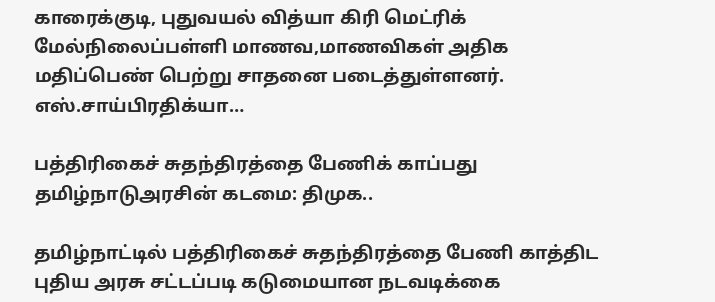காரைக்குடி, புதுவயல் வித்யா கிரி மெட்ரிக் மேல்நிலைப்பள்ளி மாணவ,மாணவிகள் அதிக மதிப்பெண் பெற்று சாதனை படைத்துள்ளனர். எஸ்.சாய்பிரதிக்யா…

பத்திரிகைச் சுதந்திரத்தை பேணிக் காப்பது தமிழ்நாடுஅரசின் கடமை: திமுக..

தமிழ்நாட்டில் பத்திரிகைச் சுதந்திரத்தை பேணி காத்திட புதிய அரசு சட்டப்படி கடுமையான நடவடிக்கை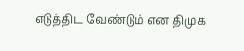எடுத்திட வேண்டும் என திமுக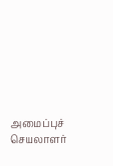அமைப்புச் செயலாளர்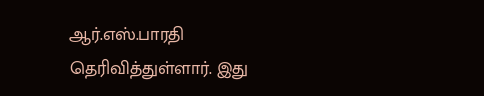ஆர்.எஸ்.பாரதி தெரிவித்துள்ளார். இது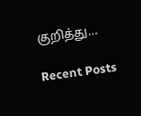குறித்து…

Recent Posts